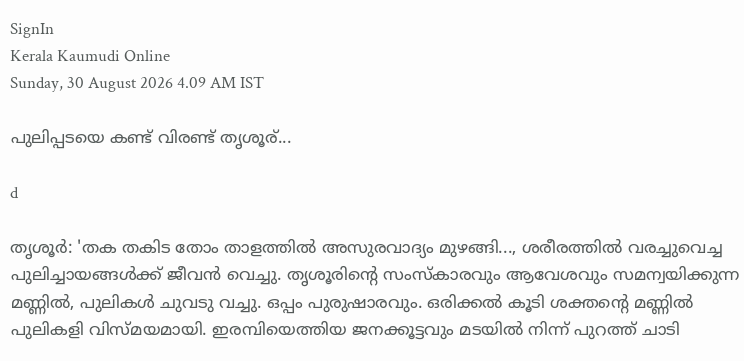SignIn
Kerala Kaumudi Online
Sunday, 30 August 2026 4.09 AM IST

പുലിപ്പടയെ കണ്ട് വിരണ്ട് തൃശൂര്...

d

തൃശൂർ: 'തക തകിട തോം താളത്തിൽ അസുരവാദ്യം മുഴങ്ങി..., ശരീരത്തിൽ വരച്ചുവെച്ച പുലിച്ചായങ്ങൾക്ക് ജീവൻ വെച്ചു. തൃശൂരിന്റെ സംസ്‌കാരവും ആവേശവും സമന്വയിക്കുന്ന മണ്ണിൽ, പുലികൾ ചുവടു വച്ചു. ഒപ്പം പുരുഷാരവും. ഒരിക്കൽ കൂടി ശക്തന്റെ മണ്ണിൽ പുലികളി വിസ്മയമായി. ഇരമ്പിയെത്തിയ ജനക്കൂട്ടവും മടയിൽ നിന്ന് പുറത്ത് ചാടി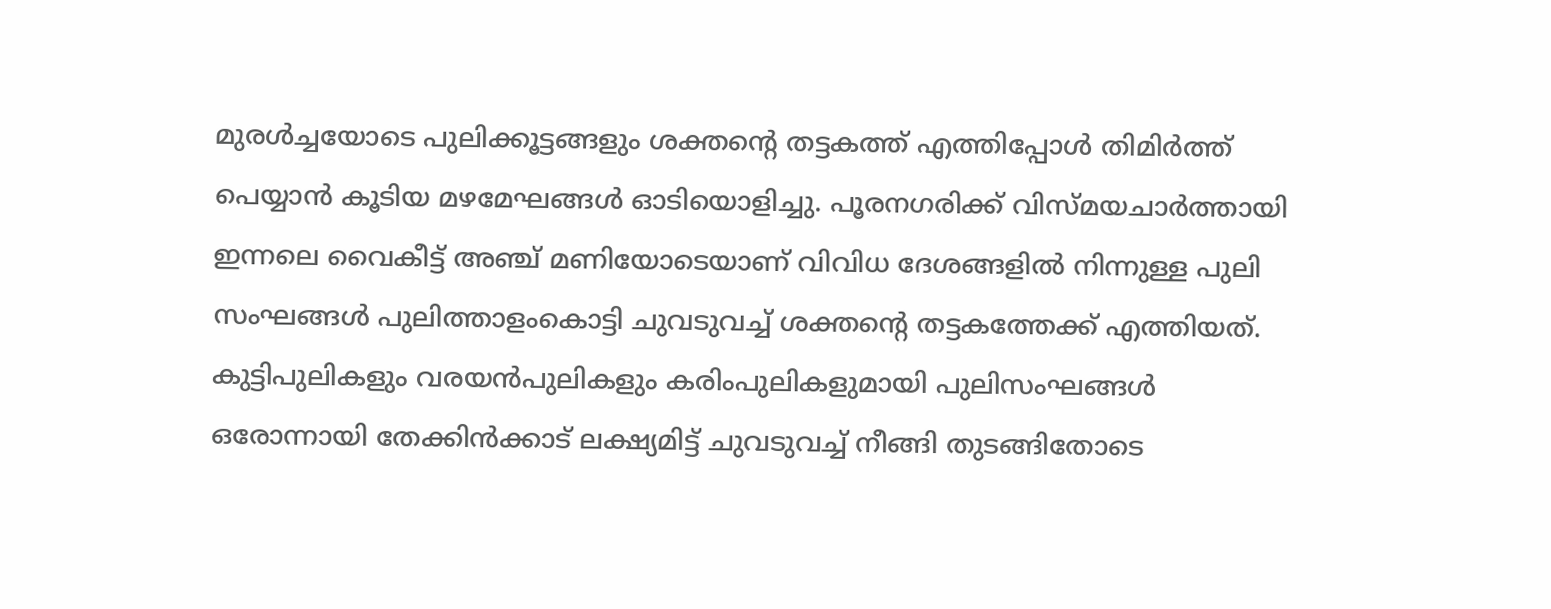മുരൾച്ചയോടെ പുലിക്കൂട്ടങ്ങളും ശക്തന്റെ തട്ടകത്ത് എത്തിപ്പോൾ തിമിർത്ത് പെയ്യാൻ കൂടിയ മഴമേഘങ്ങൾ ഓടിയൊളിച്ചു. പൂരനഗരിക്ക് വിസ്മയചാർത്തായി ഇന്നലെ വൈകീട്ട് അഞ്ച് മണിയോടെയാണ് വിവിധ ദേശങ്ങളിൽ നിന്നുള്ള പുലി സംഘങ്ങൾ പുലിത്താളംകൊട്ടി ചുവടുവച്ച് ശക്തന്റെ തട്ടകത്തേക്ക് എത്തിയത്. കുട്ടിപുലികളും വരയൻപുലികളും കരിംപുലികളുമായി പുലിസംഘങ്ങൾ ഒരോന്നായി തേക്കിൻക്കാട് ലക്ഷ്യമിട്ട് ചുവടുവച്ച് നീങ്ങി തുടങ്ങിതോടെ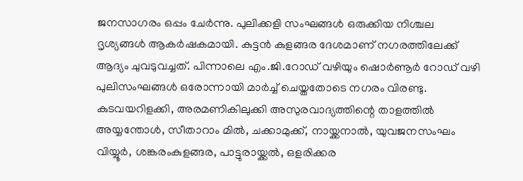ജനസാഗരം ഒപ്പം ചേർന്നു. പുലിക്കളി സംഘങ്ങൾ ഒരുക്കിയ നിശ്ചല ദൃശ്യങ്ങൾ ആകർഷകമായി. കുട്ടൻ കുളങ്ങര ദേശമാണ് നഗരത്തിലേക്ക് ആദ്യം ചുവടുവച്ചത്. പിന്നാലെ എം.ജി.റോഡ് വഴിയും ഷൊർണൂർ റോഡ് വഴി പുലിസംഘങ്ങൾ ഒരോന്നായി മാർച്ച് ചെയ്തതോടെ നഗരം വിരണ്ടു. കുടവയറിളക്കി, അരമണികിലുക്കി അസുരവാദ്യത്തിന്റെ താളത്തിൽ അയ്യന്തോൾ, സീതാറാം മിൽ, ചക്കാമുക്ക്, നായ്ക്കനാൽ, യുവജനസംഘം വിയ്യൂർ, ശങ്കരംകുളങ്ങര, പാട്ടുരായ്ക്കൽ, ഒളരിക്കര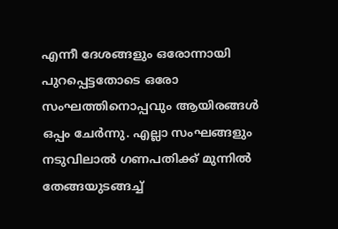എന്നീ ദേശങ്ങളും ഒരോന്നായി പുറപ്പെട്ടതോടെ ഒരോ സംഘത്തിനൊപ്പവും ആയിരങ്ങൾ ഒപ്പം ചേർന്നു. എല്ലാ സംഘങ്ങളും നടുവിലാൽ ഗണപതിക്ക് മുന്നിൽ തേങ്ങയുടങ്ങച്ച്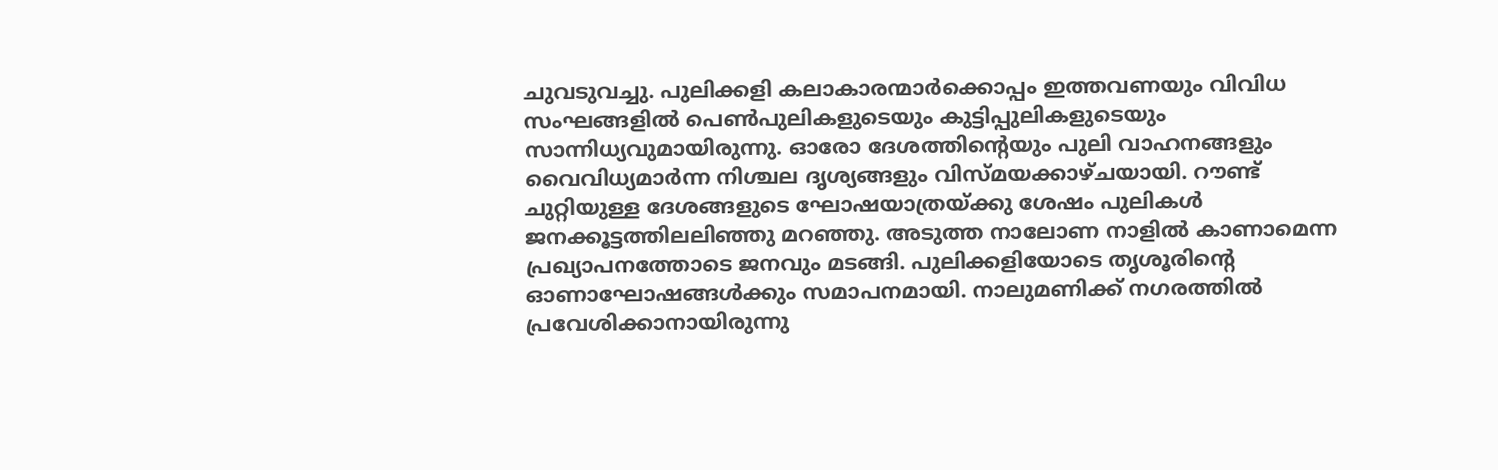ചുവടുവച്ചു. പുലിക്കളി കലാകാരന്മാർക്കൊപ്പം ഇത്തവണയും വിവിധ സംഘങ്ങളിൽ പെൺപുലികളുടെയും കുട്ടിപ്പുലികളുടെയും സാന്നിധ്യവുമായിരുന്നു. ഓരോ ദേശത്തിന്റെയും പുലി വാഹനങ്ങളും വൈവിധ്യമാർന്ന നിശ്ചല ദൃശ്യങ്ങളും വിസ്മയക്കാഴ്ചയായി. റൗണ്ട് ചുറ്റിയുള്ള ദേശങ്ങളുടെ ഘോഷയാത്രയ്ക്കു ശേഷം പുലികൾ ജനക്കൂട്ടത്തിലലിഞ്ഞു മറഞ്ഞു. അടുത്ത നാലോണ നാളിൽ കാണാമെന്ന പ്രഖ്യാപനത്തോടെ ജനവും മടങ്ങി. പുലിക്കളിയോടെ തൃശൂരിന്റെ ഓണാഘോഷങ്ങൾക്കും സമാപനമായി. നാലുമണിക്ക് നഗരത്തിൽ പ്രവേശിക്കാനായിരുന്നു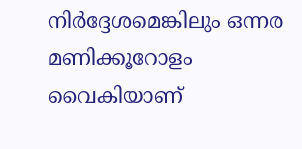നിർദ്ദേശമെങ്കിലും ഒന്നര മണിക്കൂറോളം വൈകിയാണ്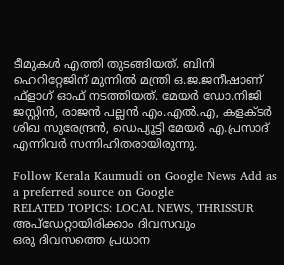ടീമുകൾ എത്തി തുടങ്ങിയത്. ബിനി ഹെറിറ്റേജിന് മുന്നിൽ മന്ത്രി ഒ.ജ.ജനീഷാണ് ഫ്‌ളാഗ് ഓഫ് നടത്തിയത്. മേയർ ഡോ.നിജി ജസ്റ്റിൻ, രാജൻ പല്ലൻ എം.എൽ.എ, കളക്ടർ ശിഖ സുരേന്ദ്രൻ, ഡെപ്യൂട്ടി മേയർ എ.പ്രസാദ് എന്നിവർ സന്നിഹിതരായിരുന്നു.

Follow Kerala Kaumudi on Google News Add as a preferred source on Google
RELATED TOPICS: LOCAL NEWS, THRISSUR
അപ്ഡേറ്റായിരിക്കാം ദിവസവും
ഒരു ദിവസത്തെ പ്രധാന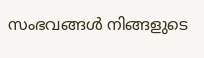സംഭവങ്ങൾ നിങ്ങളുടെ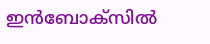ഇൻബോക്സിൽ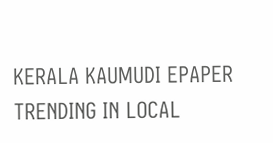KERALA KAUMUDI EPAPER
TRENDING IN LOCAL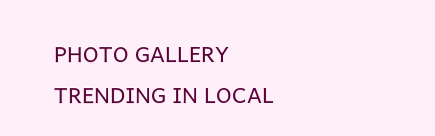PHOTO GALLERY
TRENDING IN LOCAL